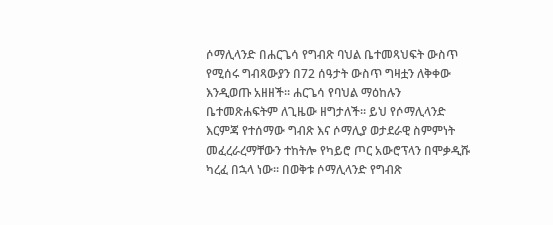ሶማሊላንድ በሐርጌሳ የግብጽ ባህል ቤተመጻህፍት ውስጥ የሚሰሩ ግብጻውያን በ72 ሰዓታት ውስጥ ግዛቷን ለቅቀው እንዲወጡ አዘዘች። ሐርጌሳ የባህል ማዕከሉን ቤተመጽሐፍትም ለጊዜው ዘግታለች። ይህ የሶማሊላንድ እርምጃ የተሰማው ግብጽ እና ሶማሊያ ወታደራዊ ስምምነት መፈረራረማቸውን ተከትሎ የካይሮ ጦር አውሮፕላን በሞቃዲሹ ካረፈ በኋላ ነው። በወቅቱ ሶማሊላንድ የግብጽ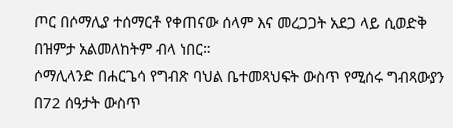ጦር በሶማሊያ ተሰማርቶ የቀጠናው ሰላም እና መረጋጋት አደጋ ላይ ሲወድቅ በዝምታ አልመለከትም ብላ ነበር።
ሶማሊላንድ በሐርጌሳ የግብጽ ባህል ቤተመጻህፍት ውስጥ የሚሰሩ ግብጻውያን በ72 ሰዓታት ውስጥ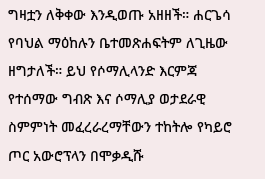ግዛቷን ለቅቀው እንዲወጡ አዘዘች። ሐርጌሳ የባህል ማዕከሉን ቤተመጽሐፍትም ለጊዜው ዘግታለች። ይህ የሶማሊላንድ እርምጃ የተሰማው ግብጽ እና ሶማሊያ ወታደራዊ ስምምነት መፈረራረማቸውን ተከትሎ የካይሮ ጦር አውሮፕላን በሞቃዲሹ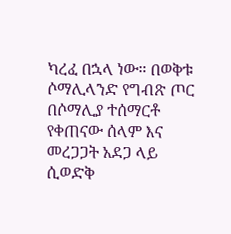ካረፈ በኋላ ነው። በወቅቱ ሶማሊላንድ የግብጽ ጦር በሶማሊያ ተሰማርቶ የቀጠናው ሰላም እና መረጋጋት አደጋ ላይ ሲወድቅ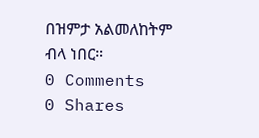በዝምታ አልመለከትም ብላ ነበር።
0 Comments
0 Shares